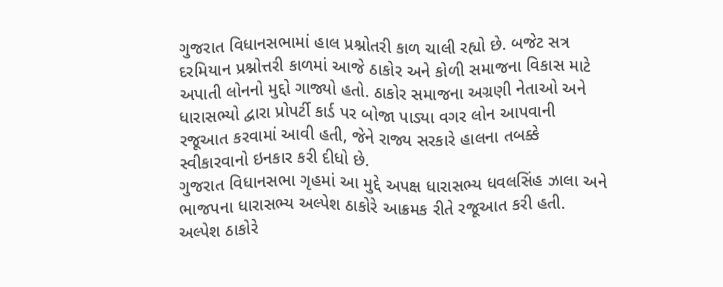ગુજરાત વિધાનસભામાં હાલ પ્રશ્નોતરી કાળ ચાલી રહ્યો છે. બજેટ સત્ર દરમિયાન પ્રશ્નોત્તરી કાળમાં આજે ઠાકોર અને કોળી સમાજના વિકાસ માટે અપાતી લોનનો મુદ્દો ગાજ્યો હતો. ઠાકોર સમાજના અગ્રણી નેતાઓ અને ધારાસભ્યો દ્વારા પ્રોપર્ટી કાર્ડ પર બોજા પાડ્યા વગર લોન આપવાની રજૂઆત કરવામાં આવી હતી, જેને રાજ્ય સરકારે હાલના તબક્કે સ્વીકારવાનો ઇનકાર કરી દીધો છે.
ગુજરાત વિધાનસભા ગૃહમાં આ મુદ્દે અપક્ષ ધારાસભ્ય ધવલસિંહ ઝાલા અને ભાજપના ધારાસભ્ય અલ્પેશ ઠાકોરે આક્રમક રીતે રજૂઆત કરી હતી. અલ્પેશ ઠાકોરે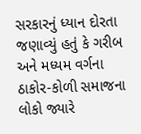સરકારનું ધ્યાન દોરતા જણાવ્યું હતું કે ગરીબ અને મધ્યમ વર્ગના ઠાકોર-કોળી સમાજના લોકો જ્યારે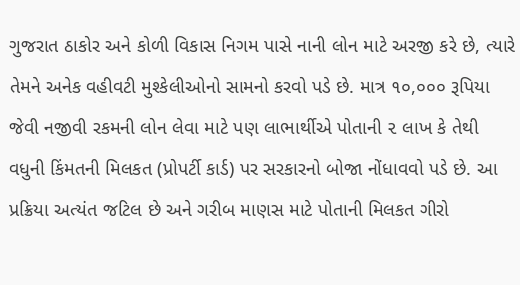ગુજરાત ઠાકોર અને કોળી વિકાસ નિગમ પાસે નાની લોન માટે અરજી કરે છે, ત્યારે તેમને અનેક વહીવટી મુશ્કેલીઓનો સામનો કરવો પડે છે. માત્ર ૧૦,૦૦૦ રૂપિયા જેવી નજીવી રકમની લોન લેવા માટે પણ લાભાર્થીએ પોતાની ૨ લાખ કે તેથી વધુની કિંમતની મિલકત (પ્રોપર્ટી કાર્ડ) પર સરકારનો બોજા નોંધાવવો પડે છે. આ પ્રક્રિયા અત્યંત જટિલ છે અને ગરીબ માણસ માટે પોતાની મિલકત ગીરો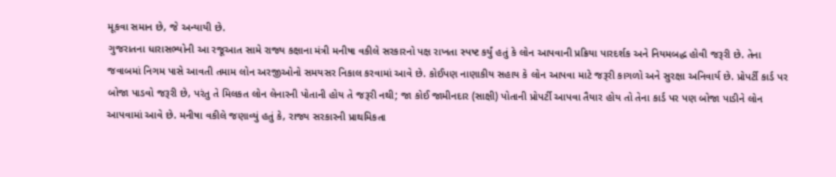મૂકવા સમાન છે, જે અન્યાયી છે.
ગુજરાતના ધારાસભ્યોની આ રજૂઆત સામે રાજ્ય કક્ષાના મંત્રી મનીષા વકીલે સરકારનો પક્ષ રાખતા સ્પષ્ટ કર્યું હતું કે લોન આપવાની પ્રક્રિયા પારદર્શક અને નિયમબદ્ધ હોવી જરૂરી છે. તેના જવાબમાં નિગમ પાસે આવતી તમામ લોન અરજીઓનો સમયસર નિકાલ કરવામાં આવે છે. કોઈપણ નાણાકીય સહાય કે લોન આપવા માટે જરૂરી કાગળો અને સુરક્ષા અનિવાર્ય છે. પ્રોપર્ટી કાર્ડ પર બોજા પાડવો જરૂરી છે, પરંતુ તે મિલકત લોન લેનારની પોતાની હોય તે જરૂરી નથી; જા કોઈ જામીનદાર (સાક્ષી) પોતાની પ્રોપર્ટી આપવા તૈયાર હોય તો તેના કાર્ડ પર પણ બોજા પાડીને લોન આપવામાં આવે છે. મનીષા વકીલે જણાવ્યું હતું કે, રાજ્ય સરકારની પ્રાથમિકતા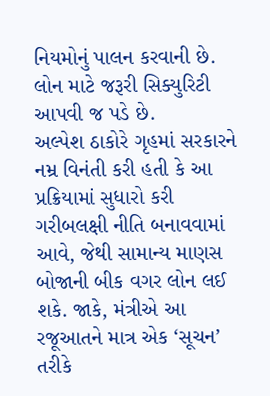નિયમોનું પાલન કરવાની છે. લોન માટે જરૂરી સિક્યુરિટી આપવી જ પડે છે.
અલ્પેશ ઠાકોરે ગૃહમાં સરકારને નમ્ર વિનંતી કરી હતી કે આ પ્રક્રિયામાં સુધારો કરી ગરીબલક્ષી નીતિ બનાવવામાં આવે, જેથી સામાન્ય માણસ બોજાની બીક વગર લોન લઈ શકે. જાકે, મંત્રીએ આ રજૂઆતને માત્ર એક ‘સૂચન’ તરીકે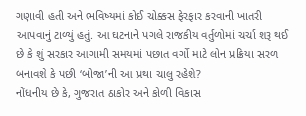ગણાવી હતી અને ભવિષ્યમાં કોઈ ચોક્કસ ફેરફાર કરવાની ખાતરી આપવાનું ટાળ્યું હતું. આ ઘટનાને પગલે રાજકીય વર્તુળોમાં ચર્ચા શરૂ થઈ છે કે શું સરકાર આગામી સમયમાં પછાત વર્ગો માટે લોન પ્રક્રિયા સરળ બનાવશે કે પછી ‘બોજા’ની આ પ્રથા ચાલુ રહેશે?
નોંધનીય છે કે, ગુજરાત ઠાકોર અને કોળી વિકાસ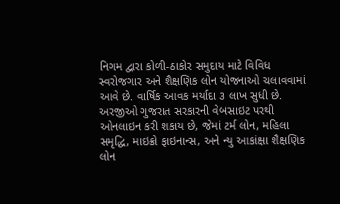નિગમ દ્વારા કોળી-ઠાકોર સમુદાય માટે વિવિધ સ્વરોજગાર અને શૈક્ષણિક લોન યોજનાઓ ચલાવવામાં આવે છે. વાર્ષિક આવક મર્યાદા ૩ લાખ સુધી છે. અરજીઓ ગુજરાત સરકારની વેબસાઇટ પરથી ઓનલાઇન કરી શકાય છે, જેમાં ટર્મ લોન, મહિલા સમૃદ્ધિ, માઇક્રો ફાઇનાન્સ, અને ન્યુ આકાંક્ષા શૈક્ષણિક લોન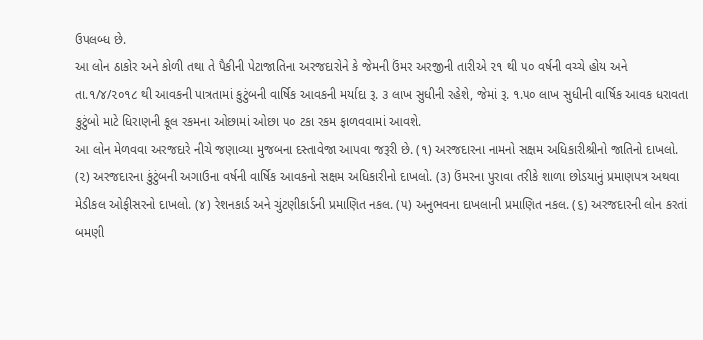ઉપલબ્ધ છે.
આ લોન ઠાકોર અને કોળી તથા તે પૈકીની પેટાજાતિના અરજદારોને કે જેમની ઉંમર અરજીની તારીએ ૨૧ થી ૫૦ વર્ષની વચ્ચે હોય અને તા.૧/૪/૨૦૧૮ થી આવકની પાત્રતામાં કુટુંબની વાર્ષિક આવકની મર્યાદા રૂ. ૩ લાખ સુધીની રહેશે, જેમાં રૂ. ૧.૫૦ લાખ સુધીની વાર્ષિક આવક ધરાવતા કુટુંબો માટે ધિરાણની કૂલ રકમના ઓછામાં ઓછા ૫૦ ટકા રકમ ફાળવવામાં આવશે.
આ લોન મેળવવા અરજદારે નીચે જણાવ્યા મુજબના દસ્તાવેજા આપવા જરૂરી છે. (૧) અરજદારના નામનો સક્ષમ અધિકારીશ્રીનો જાતિનો દાખલો. (૨) અરજદારના કુંટુંબની અગાઉના વર્ષની વાર્ષિક આવકનો સક્ષમ અધિકારીનો દાખલો. (૩) ઉંમરના પુરાવા તરીકે શાળા છોડયાનું પ્રમાણપત્ર અથવા મેડીકલ ઓફીસરનો દાખલો. (૪) રેશનકાર્ડ અને ચુંટણીકાર્ડની પ્રમાણિત નકલ. (૫) અનુભવના દાખલાની પ્રમાણિત નકલ. (૬) અરજદારની લોન કરતાં બમણી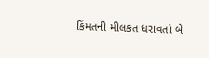કિંમતની મીલકત ધરાવતાં બે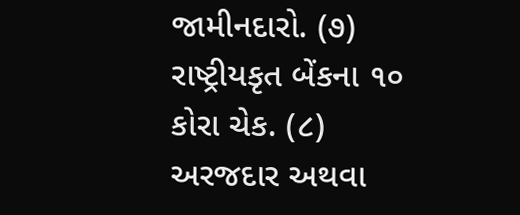જામીનદારો. (૭) રાષ્ટ્રીયકૃત બેંકના ૧૦ કોરા ચેક. (૮) અરજદાર અથવા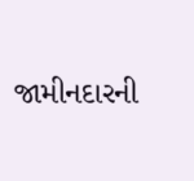જામીનદારની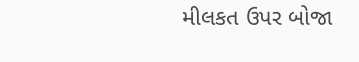મીલકત ઉપર બોજા